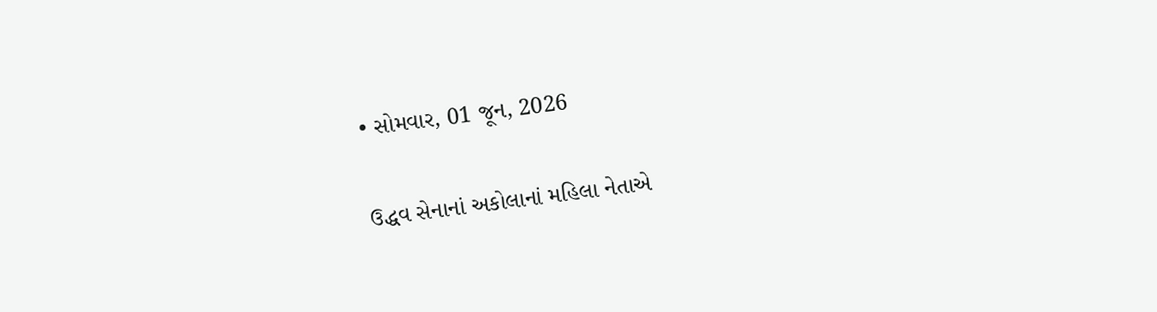• સોમવાર, 01 જૂન, 2026

ઉદ્ધવ સેનાનાં અકોલાનાં મહિલા નેતાએ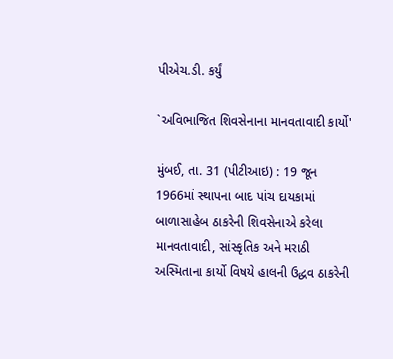પીએચ.ડી. કર્યું

`અવિભાજિત શિવસેનાના માનવતાવાદી કાર્યો'

મુંબઈ, તા. 31 (પીટીઆઇ) : 19 જૂન 1966માં સ્થાપના બાદ પાંચ દાયકામાં બાળાસાહેબ ઠાકરેની શિવસેનાએ કરેલા માનવતાવાદી, સાંસ્કૃતિક અને મરાઠી અસ્મિતાના કાર્યો વિષયે હાલની ઉદ્ધવ ઠાકરેની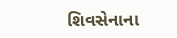શિવસેનાના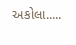અકોલા.....